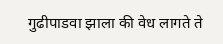गुढीपाडवा झाला की वेध लागते ते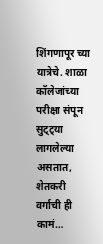शिंगणापूर च्या यात्रेचे. शाळा कॉलेजांच्या परीक्षा संपून सुट्ट्या लागलेल्या असतात, शेतकरी वर्गाची ही कामं…